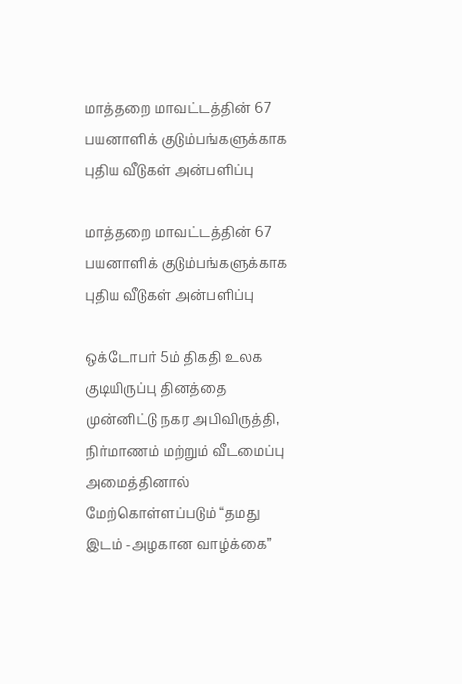மாத்தறை மாவட்டத்தின் 67 பயனாளிக் குடும்பங்களுக்காக புதிய வீடுகள் அன்பளிப்பு

மாத்தறை மாவட்டத்தின் 67 பயனாளிக் குடும்பங்களுக்காக புதிய வீடுகள் அன்பளிப்பு

ஒக்டோபர் 5ம் திகதி உலக குடியிருப்பு தினத்தை முன்னிட்டு நகர அபிவிருத்தி, நிர்மாணம் மற்றும் வீடமைப்பு அமைத்தினால் மேற்கொள்ளப்படும் “தமது இடம் -அழகான வாழ்க்கை”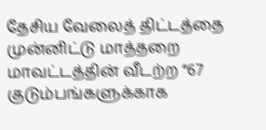தேசிய வேலைத் திட்டத்தை முன்னிட்டு மாத்தறை மாவட்டத்தின் வீடற்ற “67 குடும்பங்களுக்காக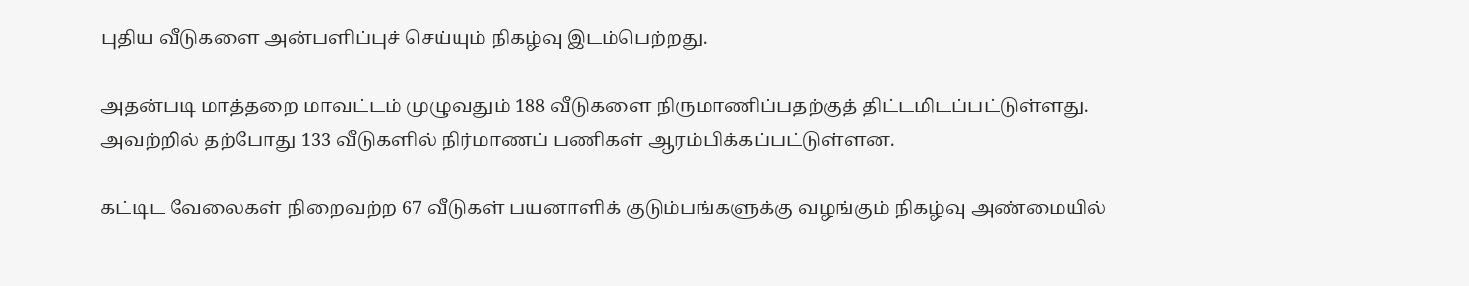புதிய வீடுகளை அன்பளிப்புச் செய்யும் நிகழ்வு இடம்பெற்றது.

அதன்படி மாத்தறை மாவட்டம் முழுவதும் 188 வீடுகளை நிருமாணிப்பதற்குத் திட்டமிடப்பட்டுள்ளது. அவற்றில் தற்போது 133 வீடுகளில் நிர்மாணப் பணிகள் ஆரம்பிக்கப்பட்டுள்ளன.

கட்டிட வேலைகள் நிறைவற்ற 67 வீடுகள் பயனாளிக் குடும்பங்களுக்கு வழங்கும் நிகழ்வு அண்மையில்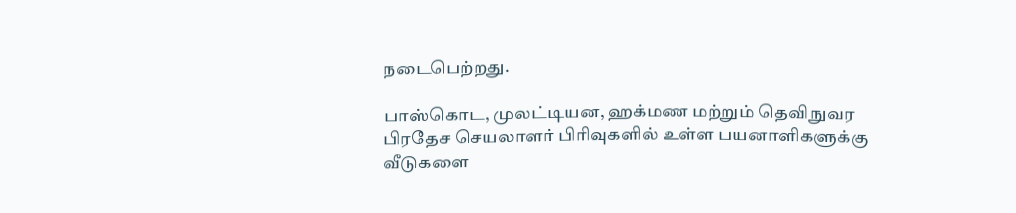நடைபெற்றது.

பாஸ்கொட, முலட்டியன, ஹக்மண மற்றும் தெவிநுவர பிரதேச செயலாளர் பிரிவுகளில் உள்ள பயனாளிகளுக்கு வீடுகளை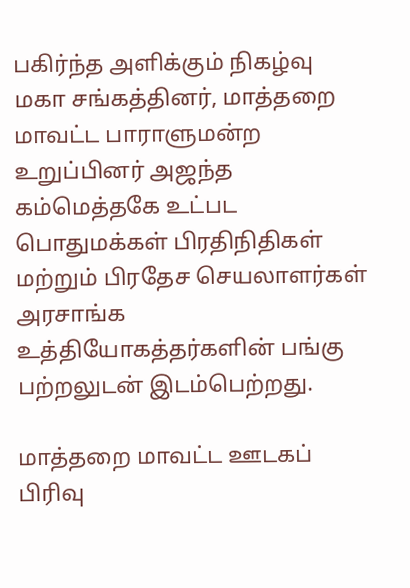பகிர்ந்த அளிக்கும் நிகழ்வு மகா சங்கத்தினர், மாத்தறை மாவட்ட பாராளுமன்ற உறுப்பினர் அஜந்த கம்மெத்தகே உட்பட பொதுமக்கள் பிரதிநிதிகள் மற்றும் பிரதேச செயலாளர்கள் அரசாங்க உத்தியோகத்தர்களின் பங்கு பற்றலுடன் இடம்பெற்றது.

மாத்தறை மாவட்ட ஊடகப் பிரிவு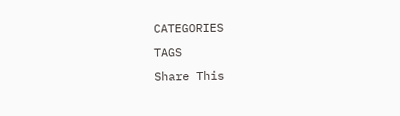CATEGORIES
TAGS
Share This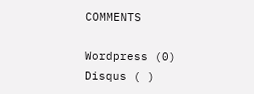COMMENTS

Wordpress (0)
Disqus ( )